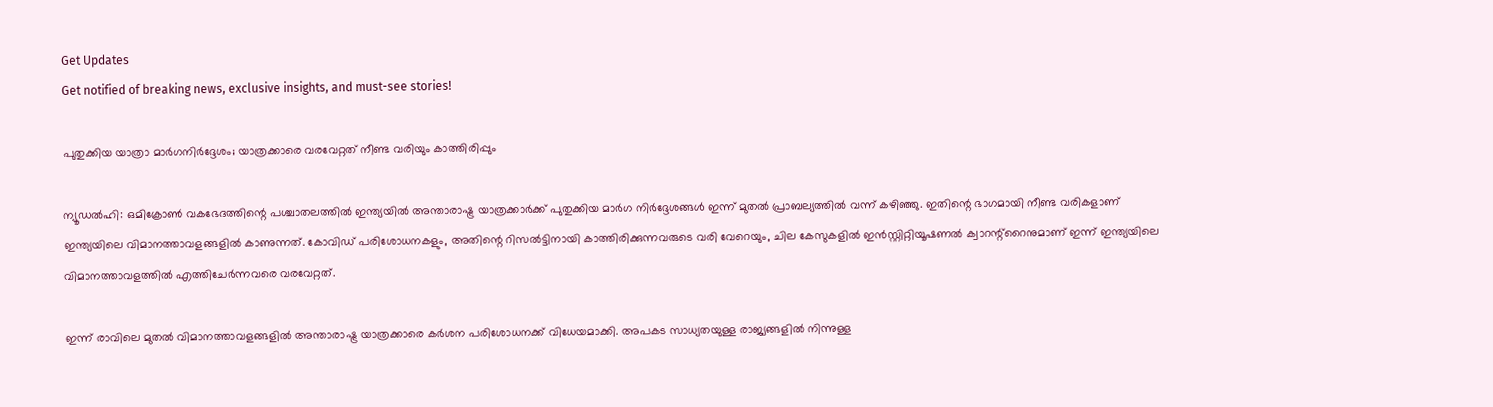Get Updates
Get notified of breaking news, exclusive insights, and must-see stories!

പുതുക്കിയ യാത്രാ മാര്‍ഗനിര്‍ദ്ദേശം; യാത്രക്കാരെ വരവേറ്റത് നീണ്ട വരിയും കാത്തിരിപ്പും

ന്യൂഡല്‍ഹി: ഒമിക്രോണ്‍ വകഭേദത്തിന്റെ പശ്ചാതലത്തില്‍ ഇന്ത്യയില്‍ അന്താരാഷ്ട്ര യാത്രക്കാര്‍ക്ക് പുതുക്കിയ മാര്‍ഗ നിര്‍ദ്ദേശങ്ങള്‍ ഇന്ന് മുതല്‍ പ്രാബല്യത്തില്‍ വന്ന് കഴിഞ്ഞു. ഇതിന്റെ ഭാഗമായി നീണ്ട വരികളാണ് ഇന്ത്യയിലെ വിമാനത്താവളങ്ങളില്‍ കാണുന്നത്. കോവിഡ് പരിശോധനകളും, അതിന്റെ റിസല്‍ട്ടിനായി കാത്തിരിക്കുന്നവരുടെ വരി വേറെയും, ചില കേസുകളില്‍ ഇന്‍സ്റ്റിറ്റിയൂഷണല്‍ ക്വാറന്റ്‌റൈനുമാണ് ഇന്ന് ഇന്ത്യയിലെ വിമാനത്താവളത്തില്‍ എത്തിചേര്‍ന്നവരെ വരവേറ്റത്.

ഇന്ന് രാവിലെ മുതല്‍ വിമാനത്താവളങ്ങളില്‍ അന്താരാഷ്ട്ര യാത്രക്കാരെ കര്‍ശന പരിശോധനക്ക് വിധേയമാക്കി. അപകട സാധ്യതയുള്ള രാജ്യങ്ങളില്‍ നിന്നുള്ള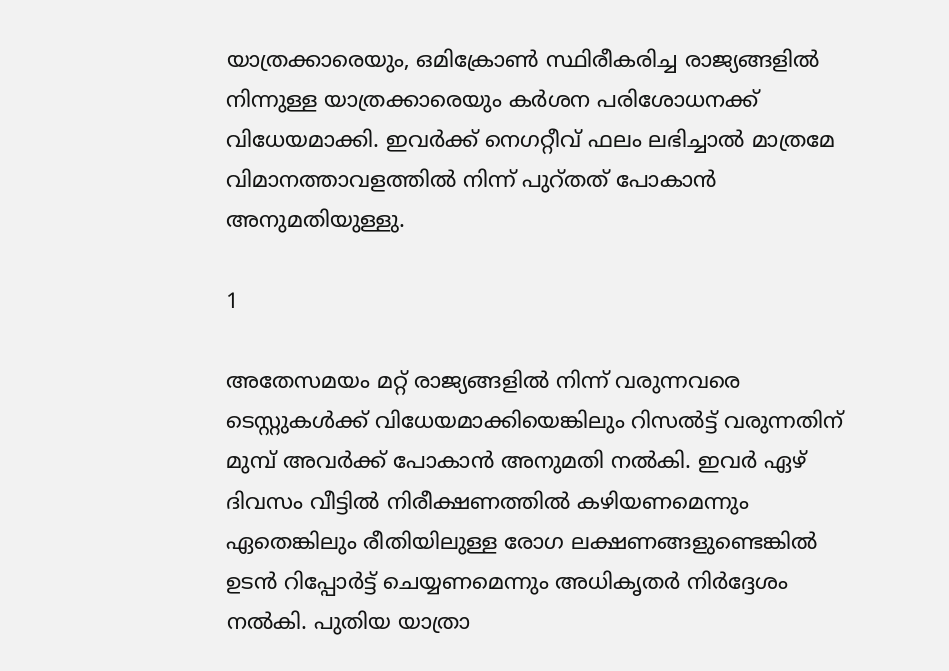യാത്രക്കാരെയും, ഒമിക്രോണ്‍ സ്ഥിരീകരിച്ച രാജ്യങ്ങളില്‍ നിന്നുള്ള യാത്രക്കാരെയും കര്‍ശന പരിശോധനക്ക് വിധേയമാക്കി. ഇവര്‍ക്ക് നെഗറ്റീവ് ഫലം ലഭിച്ചാല്‍ മാത്രമേ വിമാനത്താവളത്തില്‍ നിന്ന് പുറ്തത് പോകാന്‍ അനുമതിയുള്ളു.

1

അതേസമയം മറ്റ് രാജ്യങ്ങളില്‍ നിന്ന് വരുന്നവരെ ടെസ്റ്റുകള്‍ക്ക് വിധേയമാക്കിയെങ്കിലും റിസല്‍ട്ട് വരുന്നതിന് മുമ്പ് അവര്‍ക്ക് പോകാന്‍ അനുമതി നല്‍കി. ഇവര്‍ ഏഴ് ദിവസം വീട്ടില്‍ നിരീക്ഷണത്തില്‍ കഴിയണമെന്നും ഏതെങ്കിലും രീതിയിലുള്ള രോഗ ലക്ഷണങ്ങളുണ്ടെങ്കില്‍ ഉടന്‍ റിപ്പോര്‍ട്ട് ചെയ്യണമെന്നും അധികൃതര്‍ നിര്‍ദ്ദേശം നല്‍കി. പുതിയ യാത്രാ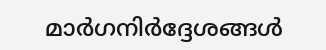മാര്‍ഗനിര്‍ദ്ദേശങ്ങള്‍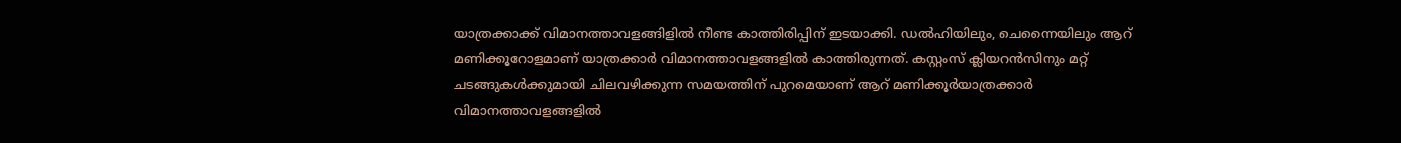യാത്രക്കാക്ക് വിമാനത്താവളങ്ങിളില്‍ നീണ്ട കാത്തിരിപ്പിന് ഇടയാക്കി. ഡല്‍ഹിയിലും, ചെന്നൈയിലും ആറ് മണിക്കൂറോളമാണ് യാത്രക്കാര്‍ വിമാനത്താവളങ്ങളില്‍ കാത്തിരുന്നത്. കസ്റ്റംസ് ക്ലിയറന്‍സിനും മറ്റ് ചടങ്ങുകള്‍ക്കുമായി ചിലവഴിക്കുന്ന സമയത്തിന് പുറമെയാണ് ആറ് മണിക്കൂര്‍യാത്രക്കാര്‍ വിമാനത്താവളങ്ങളില്‍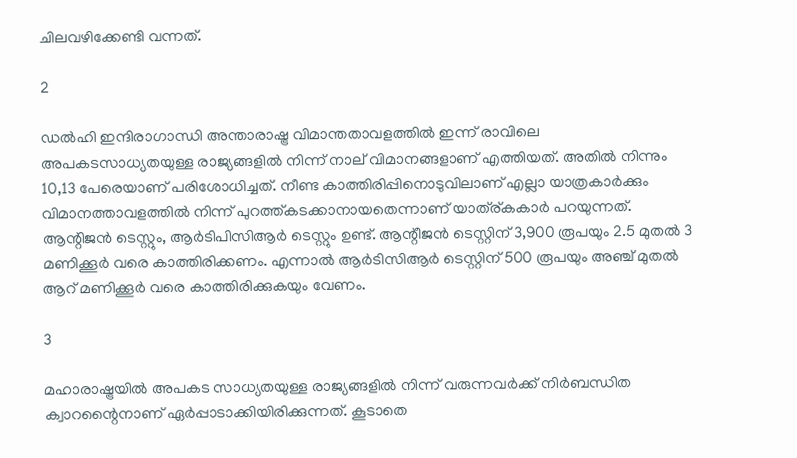ചിലവഴിക്കേണ്ടി വന്നത്.

2

ഡല്‍ഹി ഇന്ദിരാഗാന്ധി അന്താരാഷ്ട്ര വിമാന്തതാവളത്തില്‍ ഇന്ന് രാവിലെ അപകടസാധ്യതയുള്ള രാജ്യങ്ങളില്‍ നിന്ന് നാല് വിമാനങ്ങളാണ് എത്തിയത്. അതില്‍ നിന്നും 10,13 പേരെയാണ് പരിശോധിച്ചത്. നീണ്ട കാത്തിരിപ്പിനൊടുവിലാണ് എല്ലാ യാത്രകാര്‍ക്കും വിമാനത്താവളത്തില്‍ നിന്ന് പുറത്ത്കടക്കാനായതെന്നാണ് യാത്ര്കകാര്‍ പറയുന്നത്. ആന്റിജന്‍ ടെസ്റ്റും, ആര്‍ടിപിസിആര്‍ ടെസ്റ്റും ഉണ്ട്. ആന്റീജന്‍ ടെസ്റ്റിന് 3,900 രൂപയും 2.5 മുതല്‍ 3 മണിക്കൂര്‍ വരെ കാത്തിരിക്കണം. എന്നാല്‍ ആര്‍ടിസിആര്‍ ടെസ്റ്റിന് 500 രൂപയും അഞ്ച് മുതല്‍ ആറ് മണിക്കൂര്‍ വരെ കാത്തിരിക്കുകയും വേണം.

3

മഹാരാഷ്ട്രയില്‍ അപകട സാധ്യതയുള്ള രാജ്യങ്ങളില്‍ നിന്ന് വരുന്നവര്‍ക്ക് നിര്‍ബന്ധിത ക്വാറന്റൈനാണ് ഏര്‍പ്പാടാക്കിയിരിക്കുന്നത്. കൂടാതെ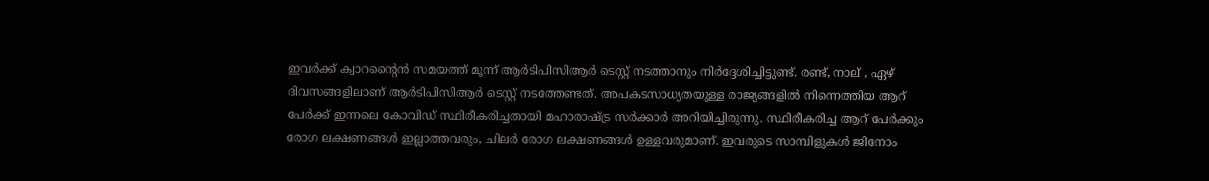ഇവര്‍ക്ക് ക്വാറന്റൈന്‍ സമയത്ത് മൂന്ന് ആര്‍ടിപിസിആര്‍ ടെസ്റ്റ് നടത്താനും നിര്‍ദ്ദേശിച്ചിട്ടുണ്ട്. രണ്ട്, നാല് , ഏഴ് ദിവസങ്ങളിലാണ് ആര്‍ടിപിസിആര്‍ ടെസ്റ്റ് നടത്തേണ്ടത്. അപകടസാധ്യതയുള്ള രാജ്യങ്ങളില്‍ നിന്നെത്തിയ ആറ് പേര്‍ക്ക് ഇന്നലെ കോവിഡ് സ്ഥിരീകരിച്ചതായി മഹാരാഷ്ട്ര സര്‍ക്കാര്‍ അറിയിച്ചിരുന്നു. സ്ഥിരീകരിച്ച ആറ് പേര്‍ക്കും രോഗ ലക്ഷണങ്ങള്‍ ഇല്ലാത്തവരും, ചിലര്‍ രോഗ ലക്ഷണങ്ങള്‍ ഉള്ളവരുമാണ്. ഇവരുടെ സാമ്പിളുകള്‍ ജിനോം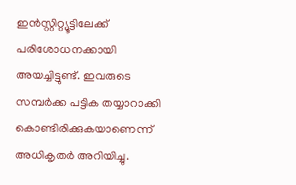ഇന്‍സ്റ്റിറ്റ്യൂട്ടിലേക്ക് പരിശോധനക്കായി അയച്ചിട്ടുണ്ട്. ഇവരുടെ സമ്പര്‍ക്ക പട്ടിക തയ്യാറാക്കി കൊണ്ടിരിക്കുകയാണെന്ന് അധികൃതര്‍ അറിയിച്ചു.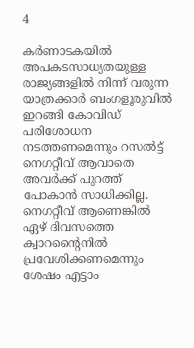4

കര്‍ണാടകയില്‍ അപകടസാധ്യതയുള്ള രാജ്യങ്ങളില്‍ നിന്ന് വരുന്ന യാത്രക്കാര്‍ ബംഗളൂരുവില്‍ ഇറങ്ങി കോവിഡ് പരിശോധന നടത്തണമെന്നും റസല്‍ട്ട് നെഗറ്റീവ് ആവാതെ അവര്‍ക്ക് പുറത്ത് പോകാന്‍ സാധിക്കില്ല. നെഗറ്റീവ് ആണെങ്കില്‍ ഏഴ് ദിവസത്തെ ക്വാറന്റൈനില്‍ പ്രവേശിക്കണമെന്നും ശേഷം എട്ടാം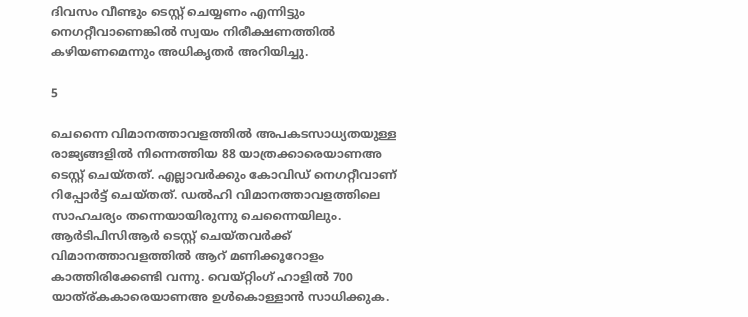ദിവസം വീണ്ടും ടെസ്റ്റ് ചെയ്യണം എന്നിട്ടും നെഗറ്റീവാണെങ്കില്‍ സ്വയം നിരീക്ഷണത്തില്‍ കഴിയണമെന്നും അധികൃതര്‍ അറിയിച്ചു.

5

ചെന്നൈ വിമാനത്താവളത്തില്‍ അപകടസാധ്യതയുള്ള രാജ്യങ്ങളില്‍ നിന്നെത്തിയ 88 യാത്രക്കാരെയാണഅ ടെസ്റ്റ് ചെയ്തത്. എല്ലാവര്‍ക്കും കോവിഡ് നെഗറ്റീവാണ് റിപ്പോര്‍ട്ട് ചെയ്തത്. ഡല്‍ഹി വിമാനത്താവളത്തിലെ സാഹചര്യം തന്നെയായിരുന്നു ചെന്നൈയിലും. ആര്‍ടിപിസിആര്‍ ടെസ്റ്റ് ചെയ്തവര്‍ക്ക് വിമാനത്താവളത്തില്‍ ആറ് മണിക്കൂറോളം കാത്തിരിക്കേണ്ടി വന്നു. വെയ്റ്റിംഗ് ഹാളില്‍ 700 യാത്ര്കകാരെയാണഅ ഉള്‍കൊള്ളാന്‍ സാധിക്കുക.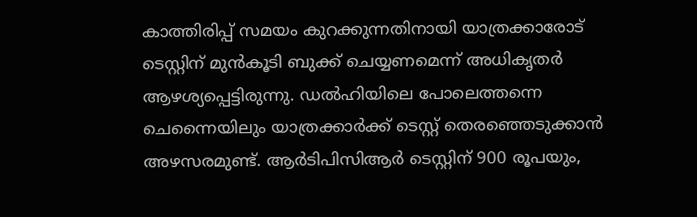കാത്തിരിപ്പ് സമയം കുറക്കുന്നതിനായി യാത്രക്കാരോട് ടെസ്റ്റിന് മുന്‍കൂടി ബുക്ക് ചെയ്യണമെന്ന് അധികൃതര്‍ ആഴശ്യപ്പെട്ടിരുന്നു. ഡല്‍ഹിയിലെ പോലെത്തന്നെ ചെന്നൈയിലും യാത്രക്കാര്‍ക്ക് ടെസ്റ്റ് തെരഞ്ഞെടുക്കാന്‍ അഴസരമുണ്ട്. ആര്‍ടിപിസിആര്‍ ടെസ്റ്റിന് 900 രൂപയും,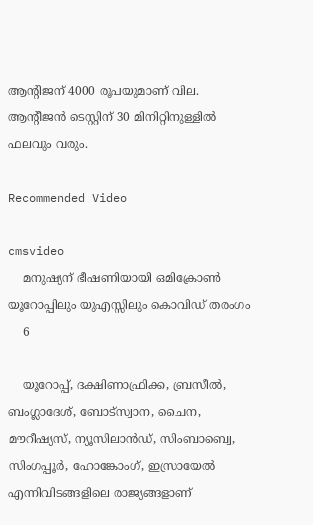ആന്റിജന് 4000 രൂപയുമാണ് വില. ആന്റീജന്‍ ടെസ്റ്റിന് 30 മിനിറ്റിനുള്ളില്‍ ഫലവും വരും.

Recommended Video

cmsvideo
    മനുഷ്യന് ഭീഷണിയായി ഒമിക്രോൺ യൂറോപ്പിലും യുഎസ്സിലും കൊവിഡ് തരംഗം
    6

    യൂറോപ്പ്, ദക്ഷിണാഫ്രിക്ക, ബ്രസീല്‍, ബംഗ്ലാദേശ്, ബോട്‌സ്വാന, ചൈന, മൗറീഷ്യസ്, ന്യൂസിലാന്‍ഡ്, സിംബാബ്വെ, സിംഗപ്പൂര്‍, ഹോങ്കോംഗ്, ഇസ്രായേല്‍ എന്നിവിടങ്ങളിലെ രാജ്യങ്ങളാണ്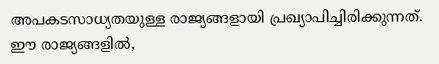അപകടസാധ്യതയുള്ള രാജ്യങ്ങളായി പ്രഖ്യാപിച്ചിരിക്കുന്നത്. ഈ രാജ്യങ്ങളില്‍,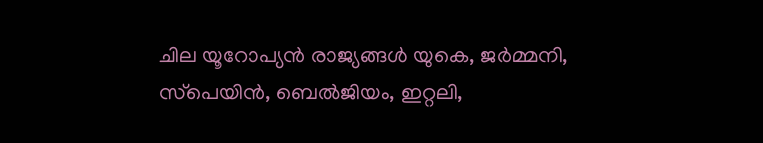ചില യൂറോപ്യന്‍ രാജ്യങ്ങള്‍ യുകെ, ജര്‍മ്മനി, സ്‌പെയിന്‍, ബെല്‍ജിയം, ഇറ്റലി,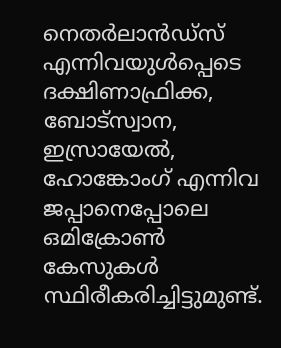നെതര്‍ലാന്‍ഡ്‌സ് എന്നിവയുള്‍പ്പെടെ ദക്ഷിണാഫ്രിക്ക, ബോട്‌സ്വാന, ഇസ്രായേല്‍, ഹോങ്കോംഗ് എന്നിവ ജപ്പാനെപ്പോലെ ഒമിക്രോണ്‍ കേസുകള്‍ സ്ഥിരീകരിച്ചിട്ടുമുണ്ട്.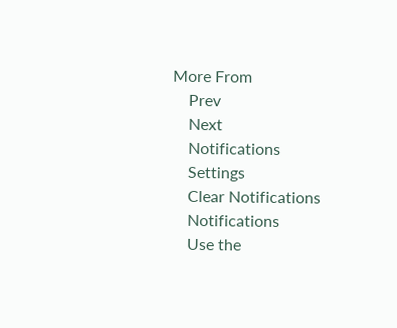More From
    Prev
    Next
    Notifications
    Settings
    Clear Notifications
    Notifications
    Use the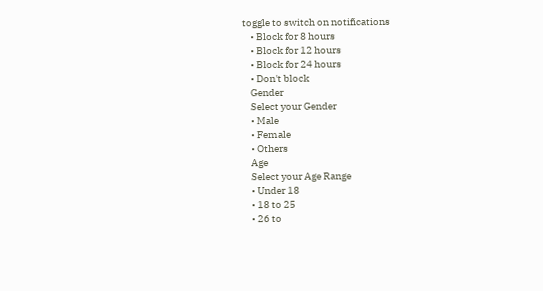toggle to switch on notifications
    • Block for 8 hours
    • Block for 12 hours
    • Block for 24 hours
    • Don't block
    Gender
    Select your Gender
    • Male
    • Female
    • Others
    Age
    Select your Age Range
    • Under 18
    • 18 to 25
    • 26 to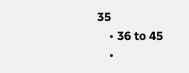35
    • 36 to 45
    •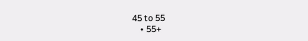45 to 55
    • 55+